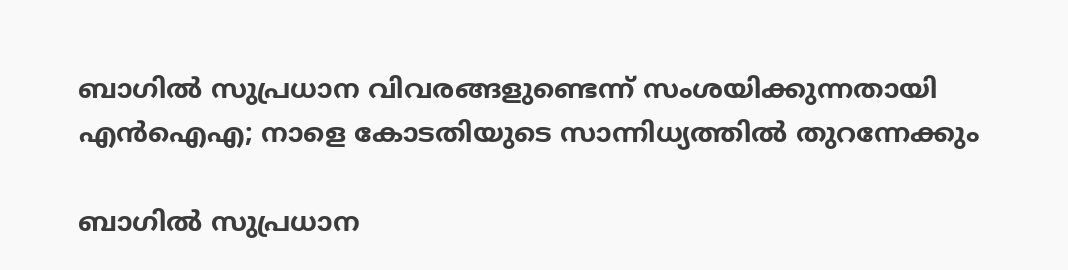ബാഗില്‍ സുപ്രധാന വിവരങ്ങളുണ്ടെന്ന് സംശയിക്കുന്നതായി എന്‍ഐഎ; നാളെ കോടതിയുടെ സാന്നിധ്യത്തില്‍ തുറന്നേക്കും

ബാഗില്‍ സുപ്രധാന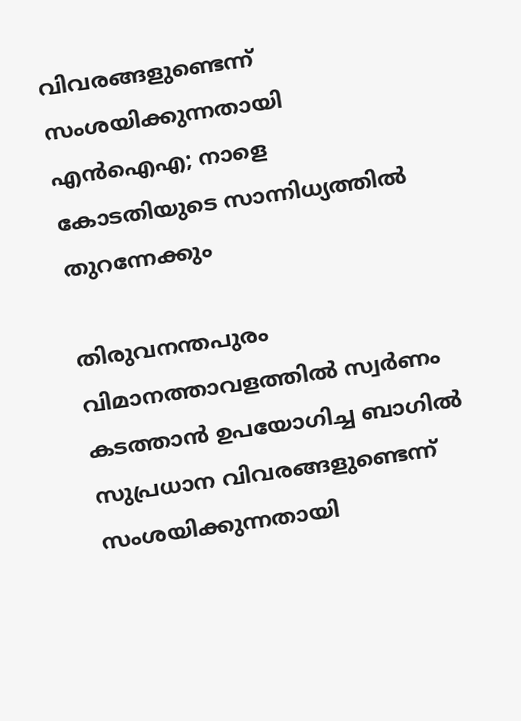വിവരങ്ങളുണ്ടെന്ന് സംശയിക്കുന്നതായി എന്‍ഐഎ; നാളെ കോടതിയുടെ സാന്നിധ്യത്തില്‍ തുറന്നേക്കും

തിരുവനന്തപുരം വിമാനത്താവളത്തില്‍ സ്വര്‍ണം കടത്താന്‍ ഉപയോഗിച്ച ബാഗില്‍ സുപ്രധാന വിവരങ്ങളുണ്ടെന്ന് സംശയിക്കുന്നതായി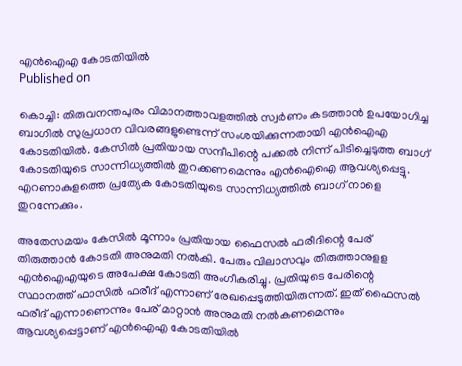എന്‍ഐഎ കോടതിയില്‍
Published on

കൊച്ചി: തിരുവനന്തപുരം വിമാനത്താവളത്തില്‍ സ്വര്‍ണം കടത്താന്‍ ഉപയോഗിച്ച ബാഗില്‍ സുപ്രധാന വിവരങ്ങളുണ്ടെന്ന് സംശയിക്കുന്നതായി എന്‍ഐഎ കോടതിയില്‍. കേസില്‍ പ്രതിയായ സന്ദീപിന്റെ പക്കല്‍ നിന്ന് പിടിച്ചെടുത്ത ബാഗ് കോടതിയുടെ സാന്നിധ്യത്തില്‍ തുറക്കണമെന്നും എന്‍ഐഐ ആവശ്യപ്പെട്ടു. എറണാകുളത്തെ പ്രത്യേക കോടതിയുടെ സാന്നിധ്യത്തില്‍ ബാഗ് നാളെ തുറന്നേക്കും.

അതേസമയം കേസില്‍ മൂന്നാം പ്രതിയായ ഫൈസല്‍ ഫരീദിന്റെ പേര് തിരുത്താന്‍ കോടതി അനുമതി നല്‍കി. പേരും വിലാസവും തിരുത്താനുളള എന്‍ഐഎയുടെ അപേക്ഷ കോടതി അംഗീകരിച്ചു. പ്രതിയുടെ പേരിന്റെ സ്ഥാനത്ത് ഫാസില്‍ ഫരീദ് എന്നാണ് രേഖപ്പെടുത്തിയിരുന്നത്. ഇത് ഫൈസല്‍ ഫരീദ് എന്നാണെന്നും പേര് മാറ്റാന്‍ അനുമതി നല്‍കണമെന്നും ആവശ്യപ്പെട്ടാണ് എന്‍ഐഎ കോടതിയില്‍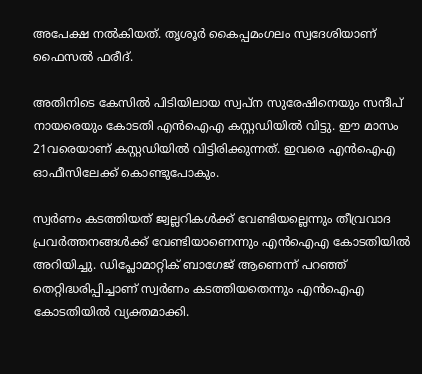അപേക്ഷ നല്‍കിയത്. തൃശൂര്‍ കൈപ്പമംഗലം സ്വദേശിയാണ് ഫൈസല്‍ ഫരീദ്.

അതിനിടെ കേസില്‍ പിടിയിലായ സ്വപ്‌ന സുരേഷിനെയും സന്ദീപ് നായരെയും കോടതി എന്‍ഐഎ കസ്റ്റഡിയില്‍ വിട്ടു. ഈ മാസം 21വരെയാണ് കസ്റ്റഡിയില്‍ വിട്ടിരിക്കുന്നത്. ഇവരെ എന്‍ഐഎ ഓഫീസിലേക്ക് കൊണ്ടുപോകും.

സ്വര്‍ണം കടത്തിയത് ജ്വല്ലറികള്‍ക്ക് വേണ്ടിയല്ലെന്നും തീവ്രവാദ പ്രവര്‍ത്തനങ്ങള്‍ക്ക് വേണ്ടിയാണെന്നും എന്‍ഐഎ കോടതിയില്‍ അറിയിച്ചു. ഡിപ്ലോമാറ്റിക് ബാഗേജ് ആണെന്ന് പറഞ്ഞ് തെറ്റിദ്ധരിപ്പിച്ചാണ് സ്വര്‍ണം കടത്തിയതെന്നും എന്‍ഐഎ കോടതിയില്‍ വ്യക്തമാക്കി.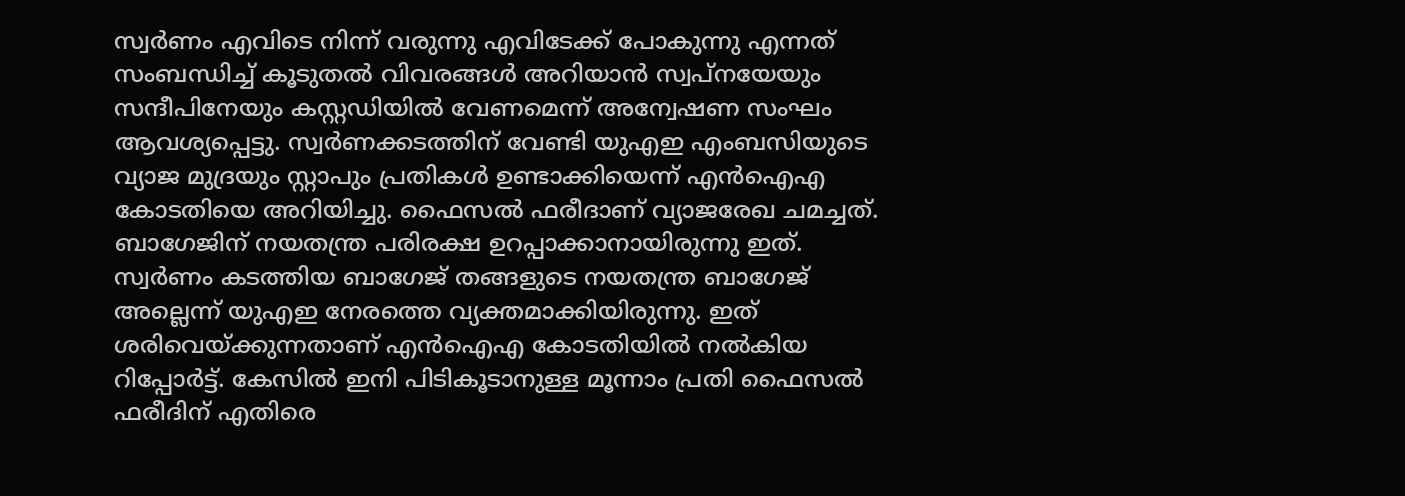സ്വര്‍ണം എവിടെ നിന്ന് വരുന്നു എവിടേക്ക് പോകുന്നു എന്നത് സംബന്ധിച്ച് കൂടുതല്‍ വിവരങ്ങള്‍ അറിയാന്‍ സ്വപ്‌നയേയും സന്ദീപിനേയും കസ്റ്റഡിയില്‍ വേണമെന്ന് അന്വേഷണ സംഘം ആവശ്യപ്പെട്ടു. സ്വര്‍ണക്കടത്തിന് വേണ്ടി യുഎഇ എംബസിയുടെ വ്യാജ മുദ്രയും സ്റ്റാപും പ്രതികള്‍ ഉണ്ടാക്കിയെന്ന് എന്‍ഐഎ കോടതിയെ അറിയിച്ചു. ഫൈസല്‍ ഫരീദാണ് വ്യാജരേഖ ചമച്ചത്. ബാഗേജിന് നയതന്ത്ര പരിരക്ഷ ഉറപ്പാക്കാനായിരുന്നു ഇത്. സ്വര്‍ണം കടത്തിയ ബാഗേജ് തങ്ങളുടെ നയതന്ത്ര ബാഗേജ് അല്ലെന്ന് യുഎഇ നേരത്തെ വ്യക്തമാക്കിയിരുന്നു. ഇത് ശരിവെയ്ക്കുന്നതാണ് എന്‍ഐഎ കോടതിയില്‍ നല്‍കിയ റിപ്പോര്‍ട്ട്. കേസില്‍ ഇനി പിടികൂടാനുള്ള മൂന്നാം പ്രതി ഫൈസല്‍ ഫരീദിന് എതിരെ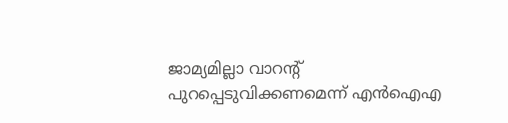ജാമ്യമില്ലാ വാറന്റ് പുറപ്പെടുവിക്കണമെന്ന് എന്‍ഐഎ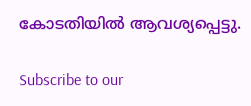കോടതിയില്‍ ആവശ്യപ്പെട്ടു.

Subscribe to our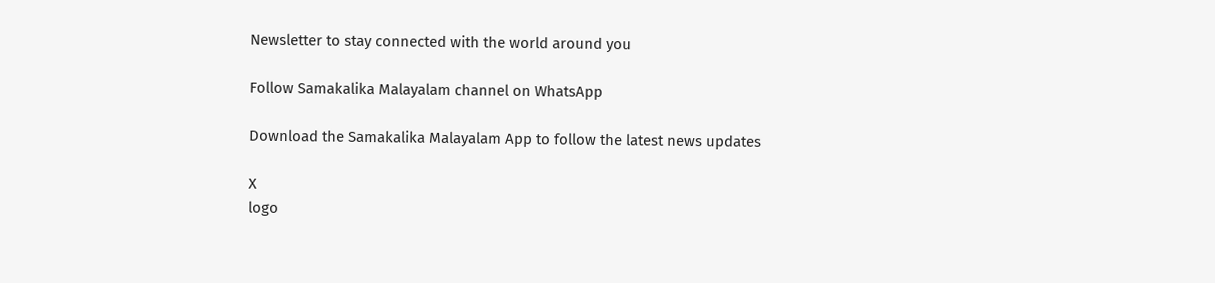Newsletter to stay connected with the world around you

Follow Samakalika Malayalam channel on WhatsApp

Download the Samakalika Malayalam App to follow the latest news updates

X
logo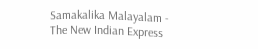Samakalika Malayalam - The New Indian Express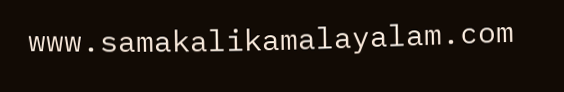www.samakalikamalayalam.com